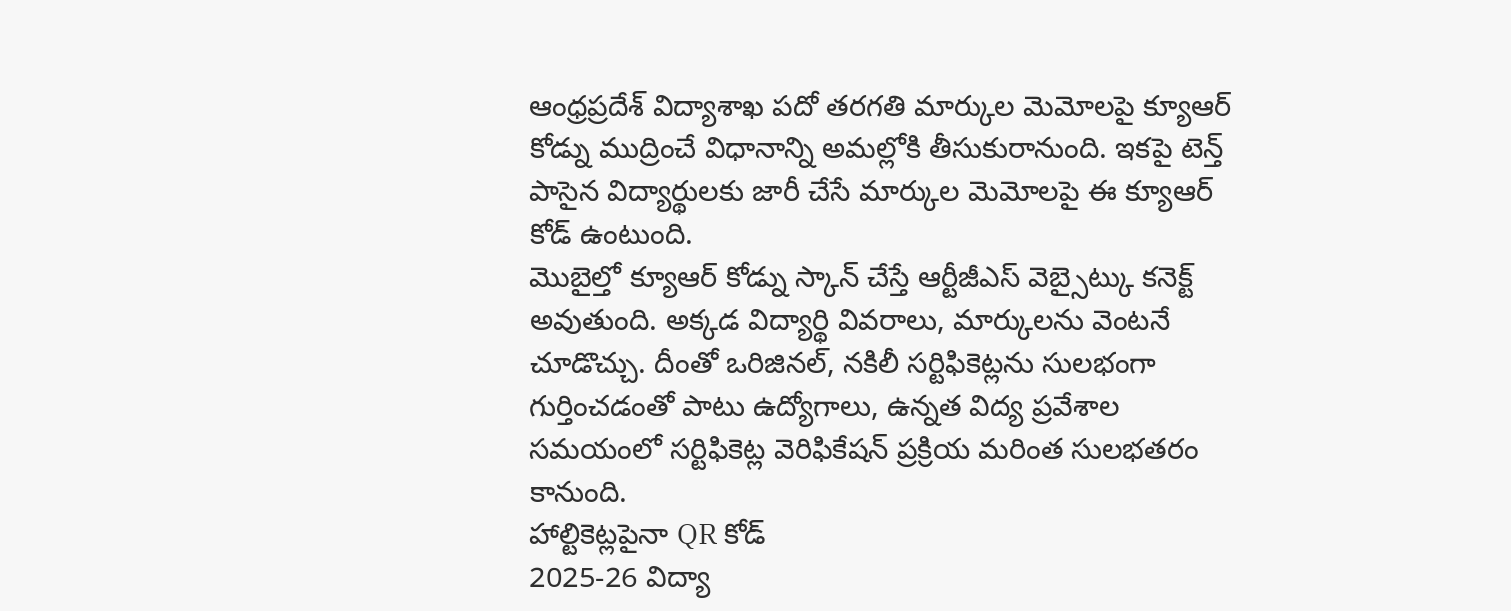ఆంధ్రప్రదేశ్ విద్యాశాఖ పదో తరగతి మార్కుల మెమోలపై క్యూఆర్ కోడ్ను ముద్రించే విధానాన్ని అమల్లోకి తీసుకురానుంది. ఇకపై టెన్త్ పాసైన విద్యార్థులకు జారీ చేసే మార్కుల మెమోలపై ఈ క్యూఆర్ కోడ్ ఉంటుంది.
మొబైల్తో క్యూఆర్ కోడ్ను స్కాన్ చేస్తే ఆర్టీజీఎస్ వెబ్సైట్కు కనెక్ట్ అవుతుంది. అక్కడ విద్యార్థి వివరాలు, మార్కులను వెంటనే చూడొచ్చు. దీంతో ఒరిజినల్, నకిలీ సర్టిఫికెట్లను సులభంగా గుర్తించడంతో పాటు ఉద్యోగాలు, ఉన్నత విద్య ప్రవేశాల సమయంలో సర్టిఫికెట్ల వెరిఫికేషన్ ప్రక్రియ మరింత సులభతరం కానుంది.
హాల్టికెట్లపైనా QR కోడ్
2025-26 విద్యా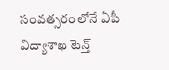సంవత్సరంలోనే ఏపీ విద్యాశాఖ టెన్త్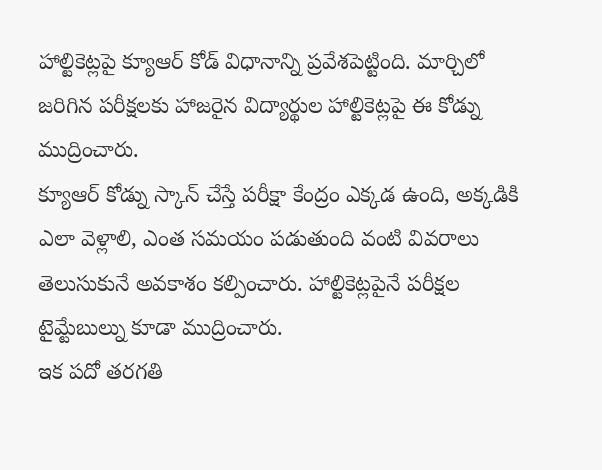హాల్టికెట్లపై క్యూఆర్ కోడ్ విధానాన్ని ప్రవేశపెట్టింది. మార్చిలో జరిగిన పరీక్షలకు హాజరైన విద్యార్థుల హాల్టికెట్లపై ఈ కోడ్ను ముద్రించారు.
క్యూఆర్ కోడ్ను స్కాన్ చేస్తే పరీక్షా కేంద్రం ఎక్కడ ఉంది, అక్కడికి ఎలా వెళ్లాలి, ఎంత సమయం పడుతుంది వంటి వివరాలు తెలుసుకునే అవకాశం కల్పించారు. హాల్టికెట్లపైనే పరీక్షల టైమ్టేబుల్ను కూడా ముద్రించారు.
ఇక పదో తరగతి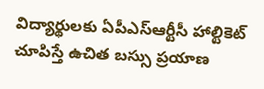విద్యార్థులకు ఏపీఎస్ఆర్టీసీ హాల్టికెట్ చూపిస్తే ఉచిత బస్సు ప్రయాణ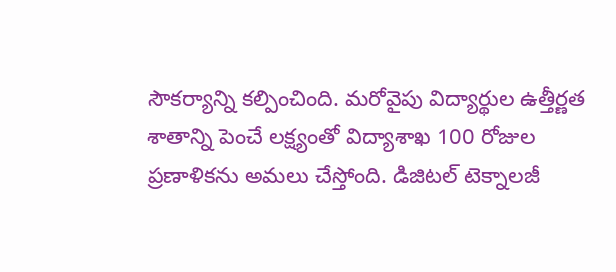సౌకర్యాన్ని కల్పించింది. మరోవైపు విద్యార్థుల ఉత్తీర్ణత శాతాన్ని పెంచే లక్ష్యంతో విద్యాశాఖ 100 రోజుల ప్రణాళికను అమలు చేస్తోంది. డిజిటల్ టెక్నాలజీ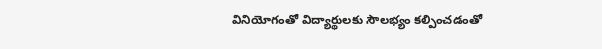వినియోగంతో విద్యార్థులకు సౌలభ్యం కల్పించడంతో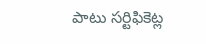పాటు సర్టిఫికెట్ల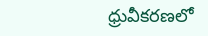ధ్రువీకరణలో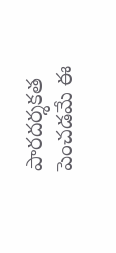పారదర్శకత పెంచడమే ఈ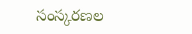సంస్కరణల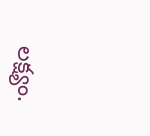లక్ష్యం.